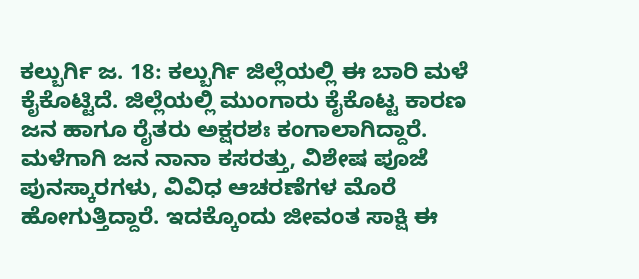ಕಲ್ಬುರ್ಗಿ ಜ. 18: ಕಲ್ಬುರ್ಗಿ ಜಿಲ್ಲೆಯಲ್ಲಿ ಈ ಬಾರಿ ಮಳೆ ಕೈಕೊಟ್ಟಿದೆ. ಜಿಲ್ಲೆಯಲ್ಲಿ ಮುಂಗಾರು ಕೈಕೊಟ್ಟ ಕಾರಣ ಜನ ಹಾಗೂ ರೈತರು ಅಕ್ಷರಶಃ ಕಂಗಾಲಾಗಿದ್ದಾರೆ. ಮಳೆಗಾಗಿ ಜನ ನಾನಾ ಕಸರತ್ತು, ವಿಶೇಷ ಪೂಜೆ ಪುನಸ್ಕಾರಗಳು, ವಿವಿಧ ಆಚರಣೆಗಳ ಮೊರೆ ಹೋಗುತ್ತಿದ್ದಾರೆ. ಇದಕ್ಕೊಂದು ಜೀವಂತ ಸಾಕ್ಷಿ ಈ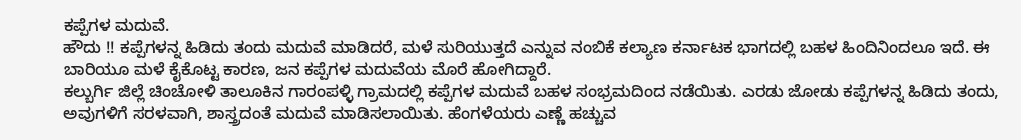ಕಪ್ಪೆಗಳ ಮದುವೆ.
ಹೌದು !! ಕಪ್ಪೆಗಳನ್ನ ಹಿಡಿದು ತಂದು ಮದುವೆ ಮಾಡಿದರೆ, ಮಳೆ ಸುರಿಯುತ್ತದೆ ಎನ್ನುವ ನಂಬಿಕೆ ಕಲ್ಯಾಣ ಕರ್ನಾಟಕ ಭಾಗದಲ್ಲಿ ಬಹಳ ಹಿಂದಿನಿಂದಲೂ ಇದೆ. ಈ ಬಾರಿಯೂ ಮಳೆ ಕೈಕೊಟ್ಟ ಕಾರಣ, ಜನ ಕಪ್ಪೆಗಳ ಮದುವೆಯ ಮೊರೆ ಹೋಗಿದ್ದಾರೆ.
ಕಲ್ಬುರ್ಗಿ ಜಿಲ್ಲೆ ಚಿಂಚೋಳಿ ತಾಲೂಕಿನ ಗಾರಂಪಳ್ಳಿ ಗ್ರಾಮದಲ್ಲಿ ಕಪ್ಪೆಗಳ ಮದುವೆ ಬಹಳ ಸಂಭ್ರಮದಿಂದ ನಡೆಯಿತು. ಎರಡು ಜೋಡು ಕಪ್ಪೆಗಳನ್ನ ಹಿಡಿದು ತಂದು, ಅವುಗಳಿಗೆ ಸರಳವಾಗಿ, ಶಾಸ್ತ್ರದಂತೆ ಮದುವೆ ಮಾಡಿಸಲಾಯಿತು. ಹೆಂಗಳೆಯರು ಎಣ್ಣೆ ಹಚ್ಚುವ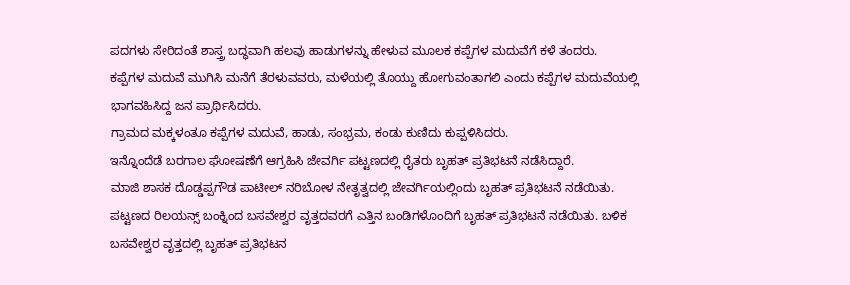ಪದಗಳು ಸೇರಿದಂತೆ ಶಾಸ್ತ್ರ ಬದ್ಧವಾಗಿ ಹಲವು ಹಾಡುಗಳನ್ನು ಹೇಳುವ ಮೂಲಕ ಕಪ್ಪೆಗಳ ಮದುವೆಗೆ ಕಳೆ ತಂದರು.
ಕಪ್ಪೆಗಳ ಮದುವೆ ಮುಗಿಸಿ ಮನೆಗೆ ತೆರಳುವವರು, ಮಳೆಯಲ್ಲಿ ತೊಯ್ದು ಹೋಗುವಂತಾಗಲಿ ಎಂದು ಕಪ್ಪೆಗಳ ಮದುವೆಯಲ್ಲಿ ಭಾಗವಹಿಸಿದ್ದ ಜನ ಪ್ರಾರ್ಥಿಸಿದರು.
ಗ್ರಾಮದ ಮಕ್ಕಳಂತೂ ಕಪ್ಪೆಗಳ ಮದುವೆ, ಹಾಡು, ಸಂಭ್ರಮ, ಕಂಡು ಕುಣಿದು ಕುಪ್ಪಳಿಸಿದರು.
ಇನ್ನೊಂದೆಡೆ ಬರಗಾಲ ಘೋಷಣೆಗೆ ಆಗ್ರಹಿಸಿ ಜೇವರ್ಗಿ ಪಟ್ಟಣದಲ್ಲಿ ರೈತರು ಬೃಹತ್ ಪ್ರತಿಭಟನೆ ನಡೆಸಿದ್ದಾರೆ.
ಮಾಜಿ ಶಾಸಕ ದೊಡ್ಡಪ್ಪಗೌಡ ಪಾಟೀಲ್ ನರಿಬೋಳ ನೇತೃತ್ವದಲ್ಲಿ ಜೇವರ್ಗಿಯಲ್ಲಿಂದು ಬೃಹತ್ ಪ್ರತಿಭಟನೆ ನಡೆಯಿತು. ಪಟ್ಟಣದ ರಿಲಯನ್ಸ್ ಬಂಕ್ನಿಂದ ಬಸವೇಶ್ವರ ವೃತ್ತದವರಗೆ ಎತ್ತಿನ ಬಂಡಿಗಳೊಂದಿಗೆ ಬೃಹತ್ ಪ್ರತಿಭಟನೆ ನಡೆಯಿತು. ಬಳಿಕ ಬಸವೇಶ್ವರ ವೃತ್ತದಲ್ಲಿ ಬೃಹತ್ ಪ್ರತಿಭಟನ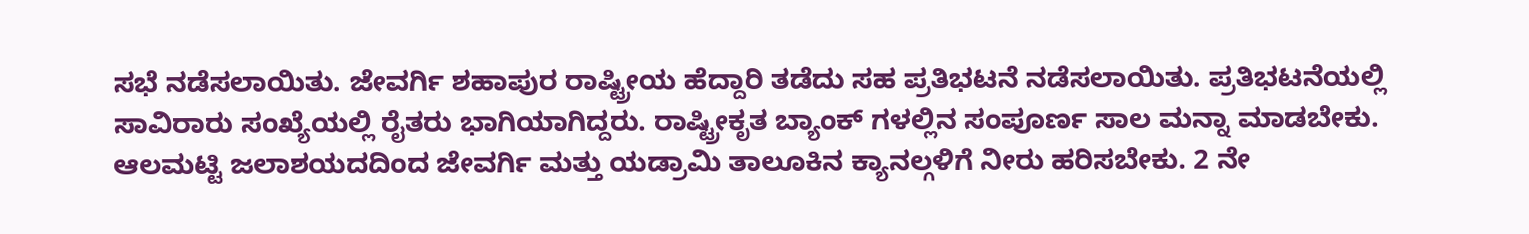ಸಭೆ ನಡೆಸಲಾಯಿತು. ಜೇವರ್ಗಿ ಶಹಾಪುರ ರಾಷ್ಟ್ರೀಯ ಹೆದ್ದಾರಿ ತಡೆದು ಸಹ ಪ್ರತಿಭಟನೆ ನಡೆಸಲಾಯಿತು. ಪ್ರತಿಭಟನೆಯಲ್ಲಿ ಸಾವಿರಾರು ಸಂಖ್ಯೆಯಲ್ಲಿ ರೈತರು ಭಾಗಿಯಾಗಿದ್ದರು. ರಾಷ್ಟ್ರೀಕೃತ ಬ್ಯಾಂಕ್ ಗಳಲ್ಲಿನ ಸಂಪೂರ್ಣ ಸಾಲ ಮನ್ನಾ ಮಾಡಬೇಕು. ಆಲಮಟ್ಟಿ ಜಲಾಶಯದದಿಂದ ಜೇವರ್ಗಿ ಮತ್ತು ಯಡ್ರಾಮಿ ತಾಲೂಕಿನ ಕ್ಯಾನಲ್ಗಳಿಗೆ ನೀರು ಹರಿಸಬೇಕು. 2 ನೇ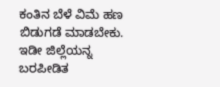ಕಂತಿನ ಬೆಳೆ ವಿಮೆ ಹಣ ಬಿಡುಗಡೆ ಮಾಡಬೇಕು. ಇಡೀ ಜಿಲ್ಲೆಯನ್ನ ಬರಪೀಡಿತ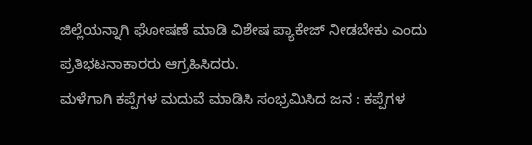ಜಿಲ್ಲೆಯನ್ನಾಗಿ ಘೋಷಣೆ ಮಾಡಿ ವಿಶೇಷ ಪ್ಯಾಕೇಜ್ ನೀಡಬೇಕು ಎಂದು ಪ್ರತಿಭಟನಾಕಾರರು ಆಗ್ರಹಿಸಿದರು.
ಮಳೆಗಾಗಿ ಕಪ್ಪೆಗಳ ಮದುವೆ ಮಾಡಿಸಿ ಸಂಭ್ರಮಿಸಿದ ಜನ : ಕಪ್ಪೆಗಳ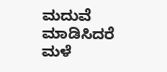ಮದುವೆ ಮಾಡಿಸಿದರೆ ಮಳೆ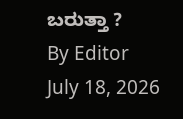ಬರುತ್ತಾ ?
By Editor
July 18, 2026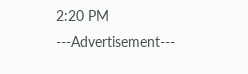2:20 PM
---Advertisement---